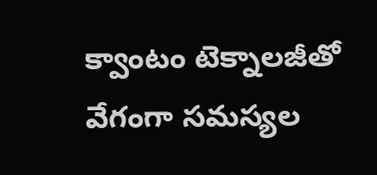క్వాంటం టెక్నాలజీతో వేగంగా సమస్యల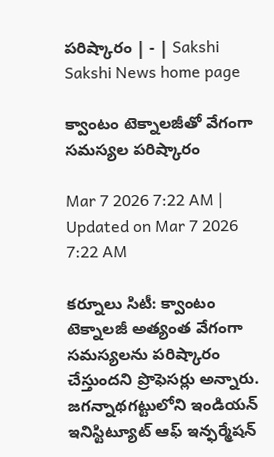పరిష్కారం | - | Sakshi
Sakshi News home page

క్వాంటం టెక్నాలజీతో వేగంగా సమస్యల పరిష్కారం

Mar 7 2026 7:22 AM | Updated on Mar 7 2026 7:22 AM

కర్నూలు సిటీ: క్వాంటం టెక్నాలజీ అత్యంత వేగంగా సమస్యలను పరిష్కారం చేస్తుందని ప్రొఫెసర్లు అన్నారు. జగన్నాథగట్టులోని ఇండియన్‌ ఇనిస్టిట్యూట్‌ ఆఫ్‌ ఇన్ఫర్మేషన్‌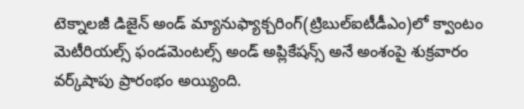టెక్నాలజీ డిజైన్‌ అండ్‌ మ్యానుఫ్యాక్చరింగ్‌(ట్రిబుల్‌ఐటీడీఎం)లో క్వాంటం మెటీరియల్స్‌ ఫండమెంటల్స్‌ అండ్‌ అప్లికేషన్స్‌ అనే అంశంపై శుక్రవారం వర్క్‌షాపు ప్రారంభం అయ్యింది.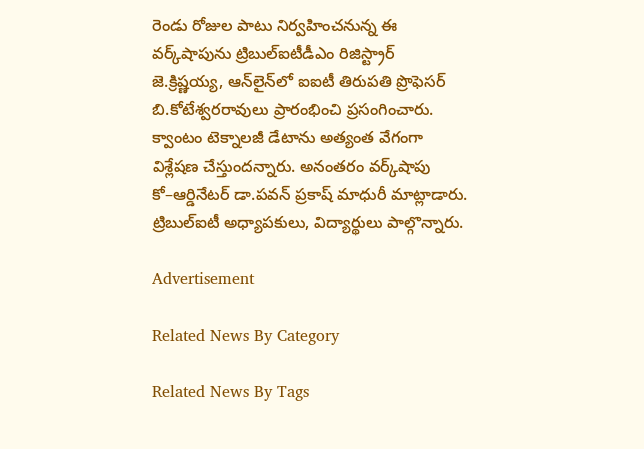రెండు రోజుల పాటు నిర్వహించనున్న ఈ వర్క్‌షాపును ట్రిబుల్‌ఐటీడీఎం రిజిస్ట్రార్‌ జె.క్రిష్ణయ్య, ఆన్‌లైన్‌లో ఐఐటీ తిరుపతి ప్రొఫెసర్‌ బి.కోటేశ్వరరావులు ప్రారంభించి ప్రసంగించారు. క్వాంటం టెక్నాలజీ డేటాను అత్యంత వేగంగా విశ్లేషణ చేస్తుందన్నారు. అనంతరం వర్క్‌షాపు కో–ఆర్డినేటర్‌ డా.పవన్‌ ప్రకాష్‌ మాధురీ మాట్లాడారు. ట్రిబుల్‌ఐటీ అధ్యాపకులు, విద్యార్థులు పాల్గొన్నారు.

Advertisement

Related News By Category

Related News By Tags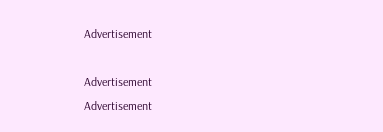Advertisement

Advertisement
Advertisement